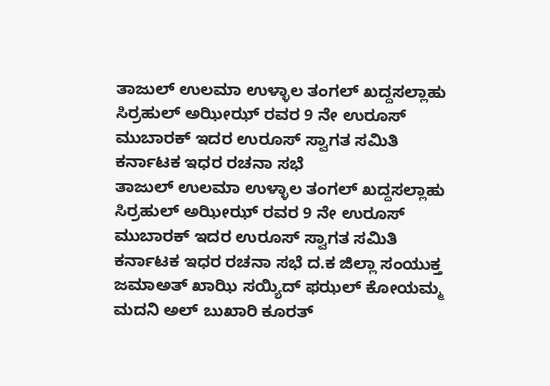ತಾಜುಲ್ ಉಲಮಾ ಉಳ್ಳಾಲ ತಂಗಲ್ ಖದ್ದಸಲ್ಲಾಹು ಸಿರ್ರಹುಲ್ ಅಝೀಝ್ ರವರ 9 ನೇ ಉರೂಸ್ ಮುಬಾರಕ್ ಇದರ ಉರೂಸ್ ಸ್ವಾಗತ ಸಮಿತಿ ಕರ್ನಾಟಕ ಇಧರ ರಚನಾ ಸಭೆ
ತಾಜುಲ್ ಉಲಮಾ ಉಳ್ಳಾಲ ತಂಗಲ್ ಖದ್ದಸಲ್ಲಾಹು ಸಿರ್ರಹುಲ್ ಅಝೀಝ್ ರವರ 9 ನೇ ಉರೂಸ್ ಮುಬಾರಕ್ ಇದರ ಉರೂಸ್ ಸ್ವಾಗತ ಸಮಿತಿ ಕರ್ನಾಟಕ ಇಧರ ರಚನಾ ಸಭೆ ದ.ಕ ಜಿಲ್ಲಾ ಸಂಯುಕ್ತ ಜಮಾಅತ್ ಖಾಝಿ ಸಯ್ಯಿದ್ ಫಝಲ್ ಕೋಯಮ್ಮ ಮದನಿ ಅಲ್ ಬುಖಾರಿ ಕೂರತ್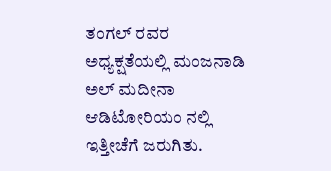ತಂಗಲ್ ರವರ ಅಧ್ಯಕ್ಷತೆಯಲ್ಲಿ ಮಂಜನಾಡಿ ಅಲ್ ಮದೀನಾ ಆಡಿಟೋರಿಯಂ ನಲ್ಲಿ ಇತ್ತೀಚೆಗೆ ಜರುಗಿತು.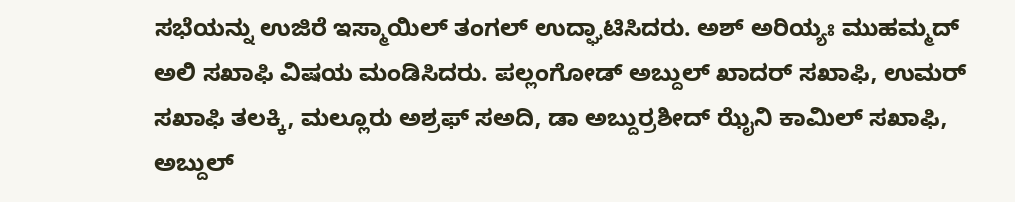ಸಭೆಯನ್ನು ಉಜಿರೆ ಇಸ್ಮಾಯಿಲ್ ತಂಗಲ್ ಉದ್ಘಾಟಿಸಿದರು. ಅಶ್ ಅರಿಯ್ಯಃ ಮುಹಮ್ಮದ್ ಅಲಿ ಸಖಾಫಿ ವಿಷಯ ಮಂಡಿಸಿದರು. ಪಲ್ಲಂಗೋಡ್ ಅಬ್ದುಲ್ ಖಾದರ್ ಸಖಾಫಿ, ಉಮರ್ ಸಖಾಫಿ ತಲಕ್ಕಿ, ಮಲ್ಲೂರು ಅಶ್ರಫ್ ಸಅದಿ, ಡಾ ಅಬ್ದುರ್ರಶೀದ್ ಝೈನಿ ಕಾಮಿಲ್ ಸಖಾಫಿ, ಅಬ್ದುಲ್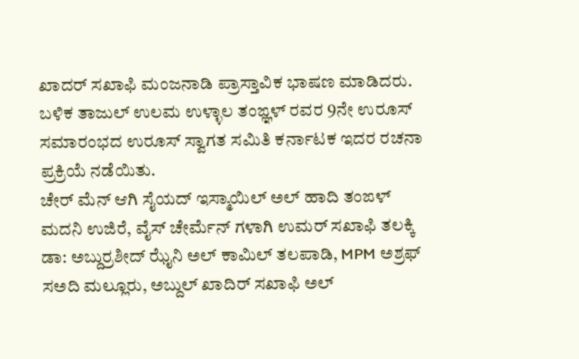ಖಾದರ್ ಸಖಾಫಿ ಮಂಜನಾಡಿ ಪ್ರಾಸ್ತಾವಿಕ ಭಾಷಣ ಮಾಡಿದರು.
ಬಳಿಕ ತಾಜುಲ್ ಉಲಮ ಉಳ್ಳಾಲ ತಂಙ್ಞಳ್ ರವರ 9ನೇ ಉರೂಸ್ ಸಮಾರಂಭದ ಉರೂಸ್ ಸ್ವಾಗತ ಸಮಿತಿ ಕರ್ನಾಟಕ ಇದರ ರಚನಾ ಪ್ರಕ್ರಿಯೆ ನಡೆಯಿತು.
ಚೇರ್ ಮೆನ್ ಆಗಿ ಸೈಯದ್ ಇಸ್ಮಾಯಿಲ್ ಅಲ್ ಹಾದಿ ತಂಙಳ್ ಮದನಿ ಉಜಿರೆ, ವೈಸ್ ಚೇರ್ಮೆನ್ ಗಳಾಗಿ ಉಮರ್ ಸಖಾಫಿ ತಲಕ್ಕಿ ಡಾ: ಅಬ್ದುರ್ರಶೀದ್ ಝೈನಿ ಅಲ್ ಕಾಮಿಲ್ ತಲಪಾಡಿ, MPM ಅಶ್ರಫ್ ಸಅದಿ ಮಲ್ಲೂರು, ಅಬ್ದುಲ್ ಖಾದಿರ್ ಸಖಾಫಿ ಅಲ್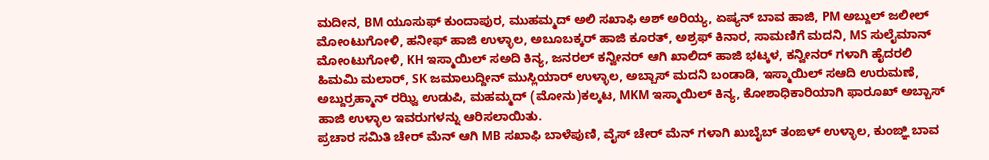ಮದೀನ, BM ಯೂಸುಫ್ ಕುಂದಾಪುರ, ಮುಹಮ್ಮದ್ ಅಲಿ ಸಖಾಫಿ ಅಶ್ ಅರಿಯ್ಯ, ಏಷ್ಯನ್ ಬಾವ ಹಾಜಿ, PM ಅಬ್ದುಲ್ ಜಲೀಲ್ ಮೋಂಟುಗೋಳಿ, ಹನೀಫ್ ಹಾಜಿ ಉಳ್ಳಾಲ, ಅಬೂಬಕ್ಕರ್ ಹಾಜಿ ಕೂರತ್, ಅಶ್ರಫ್ ಕಿನಾರ, ಸಾಮಣಿಗೆ ಮದನಿ, MS ಸುಲೈಮಾನ್ ಮೋಂಟುಗೋಳಿ, KH ಇಸ್ಮಾಯಿಲ್ ಸಅದಿ ಕಿನ್ಯ, ಜನರಲ್ ಕನ್ವೀನರ್ ಆಗಿ ಖಾಲಿದ್ ಹಾಜಿ ಭಟ್ಕಳ, ಕನ್ವೀನರ್ ಗಳಾಗಿ ಹೈದರಲಿ ಹಿಮಮಿ ಮಲಾರ್, SK ಜಮಾಲುದ್ದೀನ್ ಮುಸ್ಲಿಯಾರ್ ಉಳ್ಳಾಲ, ಅಬ್ಬಾಸ್ ಮದನಿ ಬಂಡಾಡಿ, ಇಸ್ಮಾಯಿಲ್ ಸಆದಿ ಉರುಮಣೆ, ಅಬ್ದುರ್ರಹ್ಮಾನ್ ರಝ್ವಿ ಉಡುಪಿ, ಮಹಮ್ಮದ್ (ಮೋನು)ಕಲ್ಕಟ, MKM ಇಸ್ಮಾಯಿಲ್ ಕಿನ್ಯ, ಕೋಶಾಧಿಕಾರಿಯಾಗಿ ಫಾರೂಖ್ ಅಬ್ಬಾಸ್ ಹಾಜಿ ಉಳ್ಳಾಲ ಇವರುಗಳನ್ನು ಆರಿಸಲಾಯಿತು.
ಪ್ರಚಾರ ಸಮಿತಿ ಚೇರ್ ಮೆನ್ ಆಗಿ MB ಸಖಾಫಿ ಬಾಳೆಪುಣಿ, ವೈಸ್ ಚೇರ್ ಮೆನ್ ಗಳಾಗಿ ಖುಬೈಬ್ ತಂಙಳ್ ಉಳ್ಳಾಲ, ಕುಂಙ್ಞಿ ಬಾವ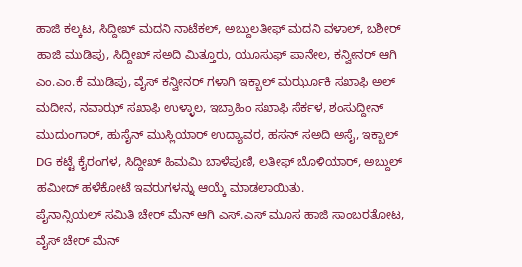ಹಾಜಿ ಕಲ್ಕಟ, ಸಿದ್ದೀಖ್ ಮದನಿ ನಾಟೆಕಲ್, ಅಬ್ದುಲತೀಫ್ ಮದನಿ ವಳಾಲ್, ಬಶೀರ್ ಹಾಜಿ ಮುಡಿಪು, ಸಿದ್ದೀಖ್ ಸಅದಿ ಮಿತ್ತೂರು, ಯೂಸುಫ್ ಪಾನೇಲ, ಕನ್ವೀನರ್ ಆಗಿ ಎಂ.ಎಂ.ಕೆ ಮುಡಿಪು, ವೈಸ್ ಕನ್ವೀನರ್ ಗಳಾಗಿ ಇಕ್ಬಾಲ್ ಮರ್ಝೂಕಿ ಸಖಾಫಿ ಅಲ್ ಮದೀನ, ನವಾಝ್ ಸಖಾಫಿ ಉಳ್ಳಾಲ, ಇಬ್ರಾಹಿಂ ಸಖಾಫಿ ಸೆರ್ಕಳ, ಶಂಸುದ್ದೀನ್ ಮುದುಂಗಾರ್, ಹುಸೈನ್ ಮುಸ್ಲಿಯಾರ್ ಉದ್ಯಾವರ, ಹಸನ್ ಸಅದಿ ಅಸೈ, ಇಕ್ಬಾಲ್ DG ಕಟ್ಟೆ ಕೈರಂಗಳ, ಸಿದ್ದೀಖ್ ಹಿಮಮಿ ಬಾಳೆಪುಣಿ, ಲತೀಫ್ ಬೊಳಿಯಾರ್, ಅಬ್ದುಲ್ ಹಮೀದ್ ಹಳೆಕೋಟೆ ಇವರುಗಳನ್ನು ಆಯ್ಕೆ ಮಾಡಲಾಯಿತು.
ಪೈನಾನ್ಸಿಯಲ್ ಸಮಿತಿ ಚೇರ್ ಮೆನ್ ಆಗಿ ಎಸ್.ಎಸ್ ಮೂಸ ಹಾಜಿ ಸಾಂಬರತೋಟ, ವೈಸ್ ಚೇರ್ ಮೆನ್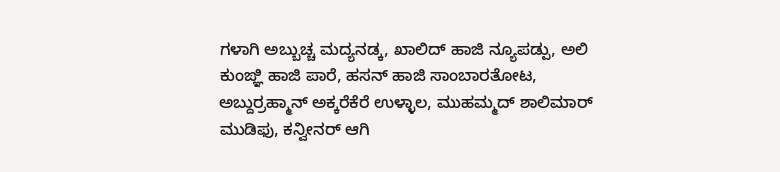ಗಳಾಗಿ ಅಬ್ಬುಚ್ಚ ಮದ್ಯನಡ್ಕ, ಖಾಲಿದ್ ಹಾಜಿ ನ್ಯೂಪಡ್ಪು, ಅಲಿ ಕುಂಙ್ಞಿ ಹಾಜಿ ಪಾರೆ, ಹಸನ್ ಹಾಜಿ ಸಾಂಬಾರತೋಟ, ಅಬ್ದುರ್ರಹ್ಮಾನ್ ಅಕ್ಕರೆಕೆರೆ ಉಳ್ಳಾಲ, ಮುಹಮ್ಮದ್ ಶಾಲಿಮಾರ್ ಮುಡಿಫು, ಕನ್ವೀನರ್ ಆಗಿ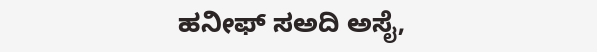ಹನೀಫ್ ಸಅದಿ ಅಸೈ,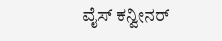ವೈಸ್ ಕನ್ವೀನರ್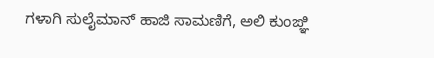ಗಳಾಗಿ ಸುಲೈಮಾನ್ ಹಾಜಿ ಸಾಮಣಿಗೆ, ಅಲಿ ಕುಂಙ್ಞಿ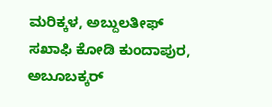ಮರಿಕ್ಕಳ, ಅಬ್ದುಲತೀಫ್ ಸಖಾಫಿ ಕೋಡಿ ಕುಂದಾಪುರ, ಅಬೂಬಕ್ಕರ್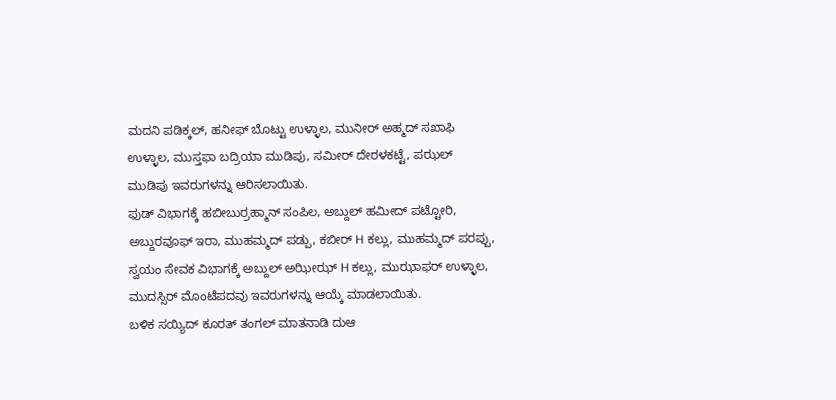ಮದನಿ ಪಡಿಕ್ಕಲ್, ಹನೀಫ್ ಬೊಟ್ಟು ಉಳ್ಳಾಲ, ಮುನೀರ್ ಅಹ್ಮದ್ ಸಖಾಫಿ ಉಳ್ಳಾಲ, ಮುಸ್ತಫಾ ಬದ್ರಿಯಾ ಮುಡಿಪು, ಸಮೀರ್ ದೇರಳಕಟ್ಟೆ, ಪಝಲ್ ಮುಡಿಪು ಇವರುಗಳನ್ನು ಆರಿಸಲಾಯಿತು.
ಫುಡ್ ವಿಭಾಗಕ್ಕೆ ಹಬೀಬುರ್ರಹ್ಮಾನ್ ಸಂಪಿಲ, ಅಬ್ದುಲ್ ಹಮೀದ್ ಪಟ್ಟೋರಿ, ಅಬ್ದುರವೂಫ್ ಇರಾ, ಮುಹಮ್ಮದ್ ಪಡ್ಪು, ಕಬೀರ್ H ಕಲ್ಲು, ಮುಹಮ್ಮದ್ ಪರಪ್ಪು, ಸ್ವಯಂ ಸೇವಕ ವಿಭಾಗಕ್ಕೆ ಅಬ್ದುಲ್ ಅಝೀಝ್ H ಕಲ್ಲು, ಮುಝಾಫರ್ ಉಳ್ಳಾಲ, ಮುದಸ್ಸಿರ್ ಮೊಂಟೆಪದವು ಇವರುಗಳನ್ನು ಆಯ್ಕೆ ಮಾಡಲಾಯಿತು.
ಬಳಿಕ ಸಯ್ಯಿದ್ ಕೂರತ್ ತಂಗಲ್ ಮಾತನಾಡಿ ದುಆ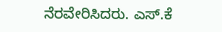ನೆರವೇರಿಸಿದರು. ಎಸ್.ಕೆ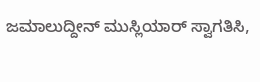ಜಮಾಲುದ್ದೀನ್ ಮುಸ್ಲಿಯಾರ್ ಸ್ವಾಗತಿಸಿ,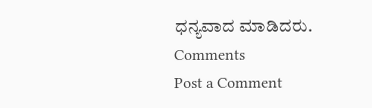ಧನ್ಯವಾದ ಮಾಡಿದರು.
Comments
Post a Comment